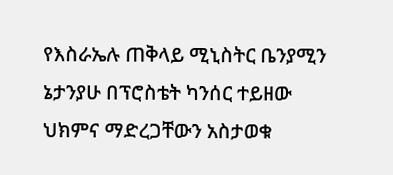የእስራኤሉ ጠቅላይ ሚኒስትር ቤንያሚን ኔታንያሁ በፕሮስቴት ካንሰር ተይዘው ህክምና ማድረጋቸውን አስታወቁ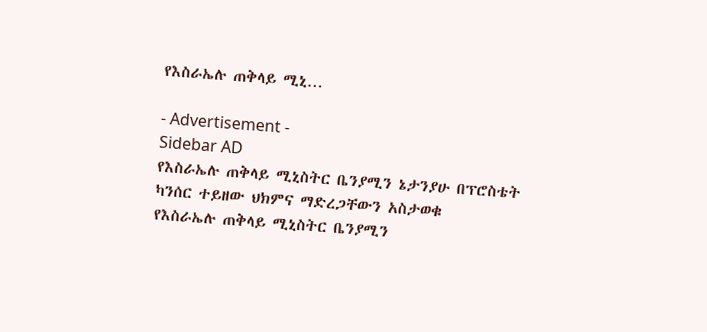የእስራኤሉ ጠቅላይ ሚኒ…

- Advertisement -
Sidebar AD
የእስራኤሉ ጠቅላይ ሚኒስትር ቤንያሚን ኔታንያሁ በፕሮስቴት ካንሰር ተይዘው ህክምና ማድረጋቸውን አስታወቁ
የእስራኤሉ ጠቅላይ ሚኒስትር ቤንያሚን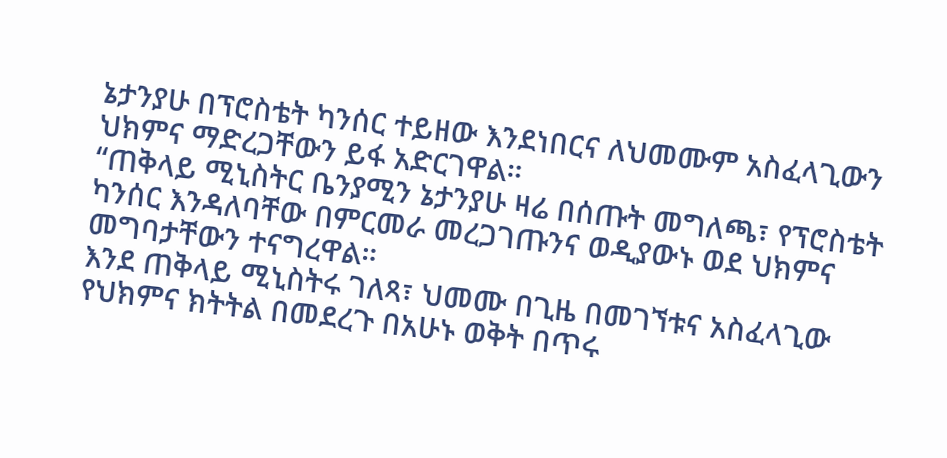ኔታንያሁ በፕሮስቴት ካንሰር ተይዘው እንደነበርና ለህመሙም አስፈላጊውን ህክምና ማድረጋቸውን ይፋ አድርገዋል።
“ጠቅላይ ሚኒስትር ቤንያሚን ኔታንያሁ ዛሬ በሰጡት መግለጫ፣ የፕሮስቴት ካንሰር እንዳለባቸው በምርመራ መረጋገጡንና ወዲያውኑ ወደ ህክምና መግባታቸውን ተናግረዋል።
እንደ ጠቅላይ ሚኒስትሩ ገለጻ፣ ህመሙ በጊዜ በመገኘቱና አስፈላጊው የህክምና ክትትል በመደረጉ በአሁኑ ወቅት በጥሩ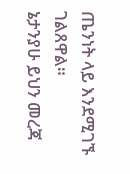ጤንነት ላይ እንደሚገኙ ገልጸዋል።
ኔታንያሁ ይህን መረጃ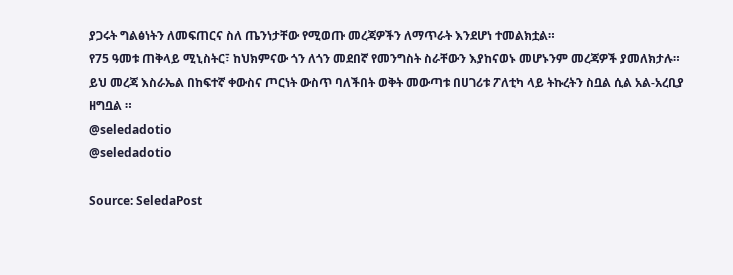ያጋሩት ግልፅነትን ለመፍጠርና ስለ ጤንነታቸው የሚወጡ መረጃዎችን ለማጥራት እንደሆነ ተመልክቷል።
የ75 ዓመቱ ጠቅላይ ሚኒስትር፣ ከህክምናው ጎን ለጎን መደበኛ የመንግስት ስራቸውን እያከናወኑ መሆኑንም መረጃዎች ያመለክታሉ።
ይህ መረጃ እስራኤል በከፍተኛ ቀውስና ጦርነት ውስጥ ባለችበት ወቅት መውጣቱ በሀገሪቱ ፖለቲካ ላይ ትኩረትን ስቧል ሲል አል-አረቢያ ዘግቧል ።
@seledadotio
@seledadotio

Source: SeledaPost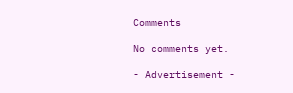Comments

No comments yet.

- Advertisement -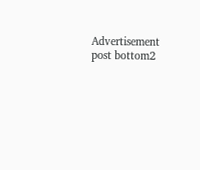Advertisement post bottom2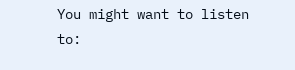You might want to listen to: